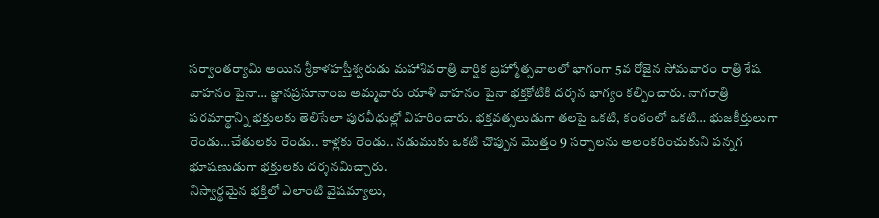సర్వాంతర్యామి అయిన శ్రీకాళహస్తీశ్వరుడు మహాశివరాత్రి వార్షిక బ్రహ్మోత్సవాలలో భాగంగా 5వ రోజైన సోమవారం రాత్రి శేష వాహనం పైనా… జ్ఞానప్రసూనాంబ అమ్మవారు యాళి వాహనం పైనా భక్తకోటికి దర్శన భాగ్యం కల్పించారు. నాగరాత్రి పరమార్థాన్ని భక్తులకు తెలిసేలా పురవీధుల్లో విహరించారు. భక్తవత్సలుడుగా తలపై ఒకటి, కంఠంలో ఒకటి… భుజకీర్తులుగా రెండు…చేతులకు రెండు.. కాళ్లకు రెండు.. నడుముకు ఒకటి చొప్పున మొత్తం 9 సర్పాలను అలంకరించుకుని పన్నగ భూషణుడుగా భక్తులకు దర్శనమిచ్చారు.
నిస్వార్థమైన భక్తిలో ఎలాంటి వైషమ్యాలు,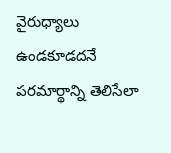వైరుధ్యాలు ఉండకూడదనే పరమార్థాన్ని తెలిసేలా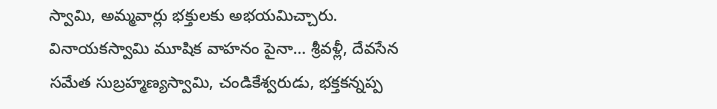స్వామి, అమ్మవార్లు భక్తులకు అభయమిచ్చారు. వినాయకస్వామి మూషిక వాహనం పైనా… శ్రీవళ్లీ, దేవసేన సమేత సుబ్రహ్మణ్యస్వామి, చండికేశ్వరుడు, భక్తకన్నప్ప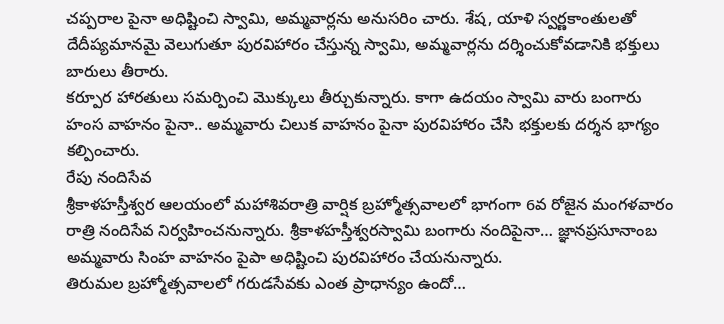చప్పరాల పైనా అధిష్టించి స్వామి, అమ్మవార్లను అనుసరిం చారు. శేష, యాళి స్వర్ణకాంతులతో దేదీప్యమానమై వెలుగుతూ పురవిహారం చేస్తున్న స్వామి, అమ్మవార్లను దర్శించుకోవడానికి భక్తులు బారులు తీరారు.
కర్పూర హారతులు సమర్పించి మొక్కులు తీర్చుకున్నారు. కాగా ఉదయం స్వామి వారు బంగారు హంస వాహనం పైనా.. అమ్మవారు చిలుక వాహనం పైనా పురవిహారం చేసి భక్తులకు దర్శన భాగ్యం కల్పించారు.
రేపు నందిసేవ
శ్రీకాళహస్తీశ్వర ఆలయంలో మహాశివరాత్రి వార్షిక బ్రహ్మోత్సవాలలో భాగంగా 6వ రోజైన మంగళవారం రాత్రి నందిసేవ నిర్వహించనున్నారు. శ్రీకాళహస్తీశ్వరస్వామి బంగారు నందిపైనా… జ్ఞానప్రసూనాంబ అమ్మవారు సింహ వాహనం పైపా అధిష్టించి పురవిహారం చేయనున్నారు.
తిరుమల బ్రహ్మోత్సవాలలో గరుడసేవకు ఎంత ప్రాధాన్యం ఉందో…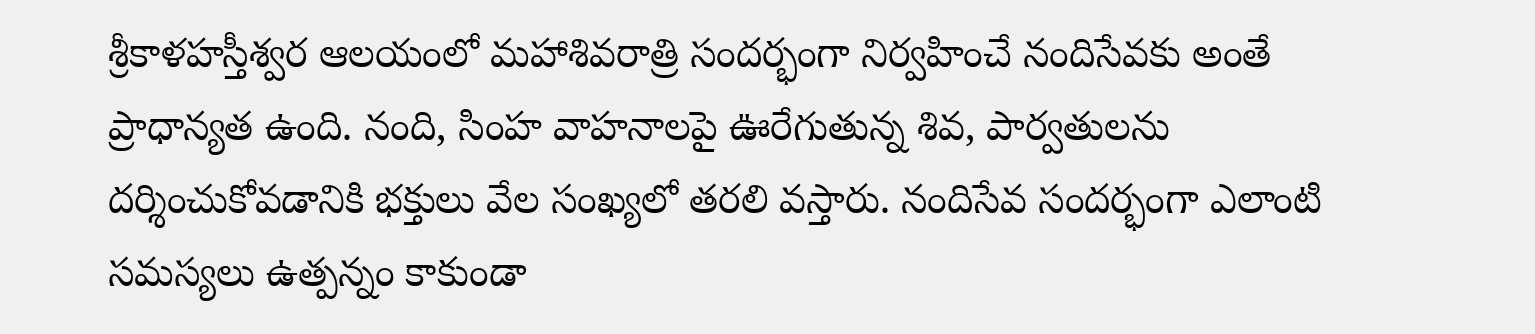శ్రీకాళహస్తీశ్వర ఆలయంలో మహాశివరాత్రి సందర్భంగా నిర్వహించే నందిసేవకు అంతే ప్రాధాన్యత ఉంది. నంది, సింహ వాహనాలపై ఊరేగుతున్న శివ, పార్వతులను దర్శించుకోవడానికి భక్తులు వేల సంఖ్యలో తరలి వస్తారు. నందిసేవ సందర్భంగా ఎలాంటి సమస్యలు ఉత్పన్నం కాకుండా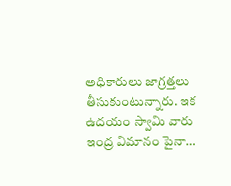అధికారులు జాగ్రత్తలు తీసుకుంటున్నారు. ఇక ఉదయం స్వామి వారు ఇంద్ర విమానం పైనా…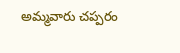అమ్మవారు చప్పరం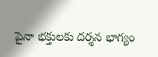పైనా భక్తులకు దర్శన భాగ్యం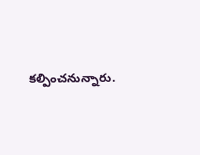కల్పించనున్నారు.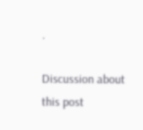.

Discussion about this post